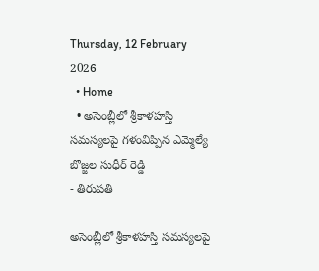Thursday, 12 February 2026
  • Home
  • అసెంబ్లీలో శ్రీకాళహస్తి సమస్యలపై గళంవిప్పిన ఎమ్మెల్యే బొజ్జల సుధీర్ రెడ్డి
- తిరుపతి

అసెంబ్లీలో శ్రీకాళహస్తి సమస్యలపై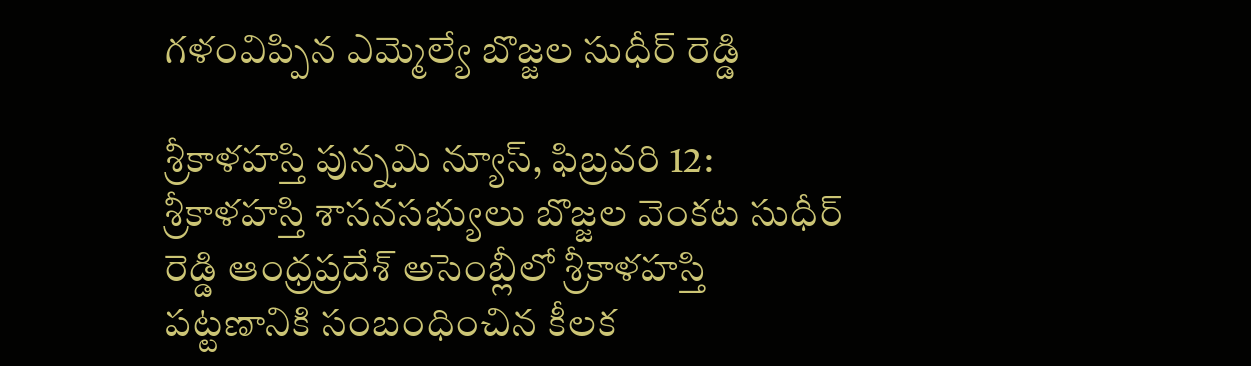గళంవిప్పిన ఎమ్మెల్యే బొజ్జల సుధీర్ రెడ్డి

శ్రీకాళహస్తి పున్నమి న్యూస్, ఫిబ్రవరి 12: శ్రీకాళహస్తి శాసనసభ్యులు బొజ్జల వెంకట సుధీర్ రెడ్డి ఆంధ్రప్రదేశ్ అసెంబ్లీలో శ్రీకాళహస్తి పట్టణానికి సంబంధించిన కీలక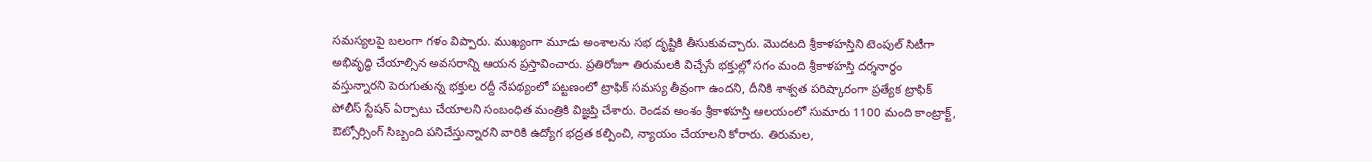సమస్యలపై బలంగా గళం విప్పారు. ముఖ్యంగా మూడు అంశాలను సభ దృష్టికి తీసుకువచ్చారు. మొదటది శ్రీకాళహస్తిని టెంపుల్ సిటీగా అభివృద్ధి చేయాల్సిన అవసరాన్ని ఆయన ప్రస్తావించారు. ప్రతిరోజూ తిరుమలకి విచ్చేసే భక్తుల్లో సగం మంది శ్రీకాళహస్తి దర్శనార్థం వస్తున్నారని పెరుగుతున్న భక్తుల రద్దీ నేపథ్యంలో పట్టణంలో ట్రాఫిక్ సమస్య తీవ్రంగా ఉందని, దీనికి శాశ్వత పరిష్కారంగా ప్రత్యేక ట్రాఫిక్ పోలీస్ స్టేషన్ ఏర్పాటు చేయాలని సంబంధిత మంత్రికి విజ్ఞప్తి చేశారు. రెండవ అంశం శ్రీకాళహస్తి ఆలయంలో సుమారు 1100 మంది కాంట్రాక్ట్, ఔట్సోర్సింగ్ సిబ్బంది పనిచేస్తున్నారని వారికి ఉద్యోగ భద్రత కల్పించి, న్యాయం చేయాలని కోరారు. తిరుమల,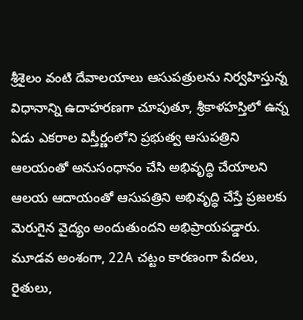శ్రీశైలం వంటి దేవాలయాలు ఆసుపత్రులను నిర్వహిస్తున్న విధానాన్ని ఉదాహరణగా చూపుతూ, శ్రీకాళహస్తిలో ఉన్న ఏడు ఎకరాల విస్తీర్ణంలోని ప్రభుత్వ ఆసుపత్రిని ఆలయంతో అనుసంధానం చేసి అభివృద్ధి చేయాలని ఆలయ ఆదాయంతో ఆసుపత్రిని అభివృద్ధి చేస్తే ప్రజలకు మెరుగైన వైద్యం అందుతుందని అభిప్రాయపడ్డారు. మూడవ అంశంగా, 22A చట్టం కారణంగా పేదలు, రైతులు,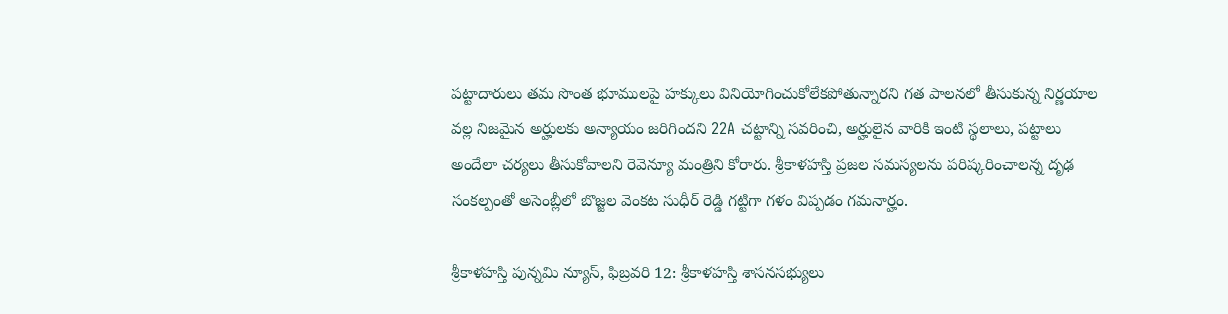పట్టాదారులు తమ సొంత భూములపై హక్కులు వినియోగించుకోలేకపోతున్నారని గత పాలనలో తీసుకున్న నిర్ణయాల వల్ల నిజమైన అర్హులకు అన్యాయం జరిగిందని 22A చట్టాన్ని సవరించి, అర్హులైన వారికి ఇంటి స్థలాలు, పట్టాలు అందేలా చర్యలు తీసుకోవాలని రెవెన్యూ మంత్రిని కోరారు. శ్రీకాళహస్తి ప్రజల సమస్యలను పరిష్కరించాలన్న దృఢ సంకల్పంతో అసెంబ్లీలో బొజ్జల వెంకట సుధీర్ రెడ్డి గట్టిగా గళం విప్పడం గమనార్హం.

శ్రీకాళహస్తి పున్నమి న్యూస్, ఫిబ్రవరి 12: శ్రీకాళహస్తి శాసనసభ్యులు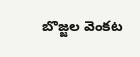బొజ్జల వెంకట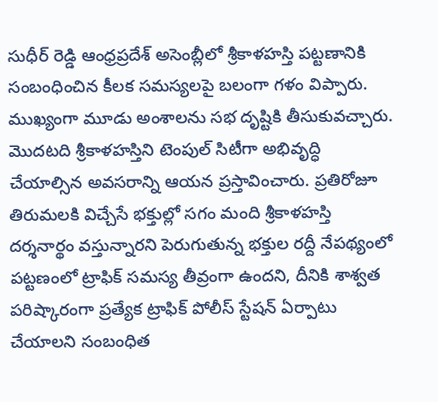సుధీర్ రెడ్డి ఆంధ్రప్రదేశ్ అసెంబ్లీలో శ్రీకాళహస్తి పట్టణానికి సంబంధించిన కీలక సమస్యలపై బలంగా గళం విప్పారు. ముఖ్యంగా మూడు అంశాలను సభ దృష్టికి తీసుకువచ్చారు. మొదటది శ్రీకాళహస్తిని టెంపుల్ సిటీగా అభివృద్ధి చేయాల్సిన అవసరాన్ని ఆయన ప్రస్తావించారు. ప్రతిరోజూ తిరుమలకి విచ్చేసే భక్తుల్లో సగం మంది శ్రీకాళహస్తి దర్శనార్థం వస్తున్నారని పెరుగుతున్న భక్తుల రద్దీ నేపథ్యంలో పట్టణంలో ట్రాఫిక్ సమస్య తీవ్రంగా ఉందని, దీనికి శాశ్వత పరిష్కారంగా ప్రత్యేక ట్రాఫిక్ పోలీస్ స్టేషన్ ఏర్పాటు చేయాలని సంబంధిత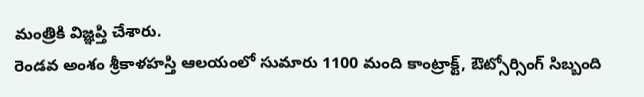మంత్రికి విజ్ఞప్తి చేశారు.
రెండవ అంశం శ్రీకాళహస్తి ఆలయంలో సుమారు 1100 మంది కాంట్రాక్ట్, ఔట్సోర్సింగ్ సిబ్బంది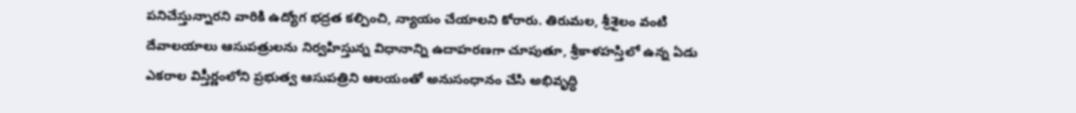పనిచేస్తున్నారని వారికి ఉద్యోగ భద్రత కల్పించి, న్యాయం చేయాలని కోరారు. తిరుమల, శ్రీశైలం వంటి దేవాలయాలు ఆసుపత్రులను నిర్వహిస్తున్న విధానాన్ని ఉదాహరణగా చూపుతూ, శ్రీకాళహస్తిలో ఉన్న ఏడు ఎకరాల విస్తీర్ణంలోని ప్రభుత్వ ఆసుపత్రిని ఆలయంతో అనుసంధానం చేసి అభివృద్ధి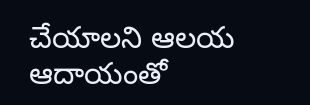చేయాలని ఆలయ ఆదాయంతో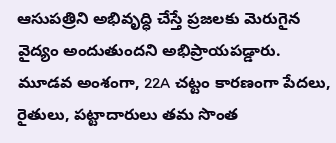ఆసుపత్రిని అభివృద్ధి చేస్తే ప్రజలకు మెరుగైన వైద్యం అందుతుందని అభిప్రాయపడ్డారు.
మూడవ అంశంగా, 22A చట్టం కారణంగా పేదలు, రైతులు, పట్టాదారులు తమ సొంత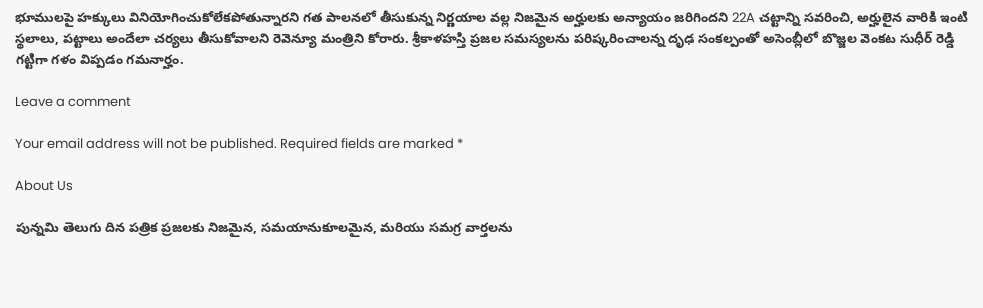భూములపై హక్కులు వినియోగించుకోలేకపోతున్నారని గత పాలనలో తీసుకున్న నిర్ణయాల వల్ల నిజమైన అర్హులకు అన్యాయం జరిగిందని 22A చట్టాన్ని సవరించి, అర్హులైన వారికి ఇంటి స్థలాలు, పట్టాలు అందేలా చర్యలు తీసుకోవాలని రెవెన్యూ మంత్రిని కోరారు. శ్రీకాళహస్తి ప్రజల సమస్యలను పరిష్కరించాలన్న దృఢ సంకల్పంతో అసెంబ్లీలో బొజ్జల వెంకట సుధీర్ రెడ్డి గట్టిగా గళం విప్పడం గమనార్హం.

Leave a comment

Your email address will not be published. Required fields are marked *

About Us

పున్నమి తెలుగు దిన పత్రిక ప్రజలకు నిజమైన, సమయానుకూలమైన, మరియు సమగ్ర వార్తలను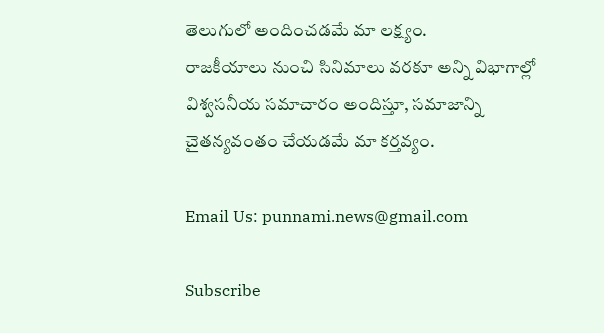తెలుగులో అందించడమే మా లక్ష్యం.
రాజకీయాలు నుంచి సినిమాలు వరకూ అన్ని విభాగాల్లో విశ్వసనీయ సమాచారం అందిస్తూ, సమాజాన్ని చైతన్యవంతం చేయడమే మా కర్తవ్యం.

Email Us: punnami.news@gmail.com

Subscribe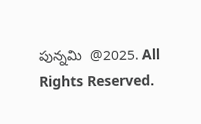పున్నమి  @2025. All Rights Reserved.